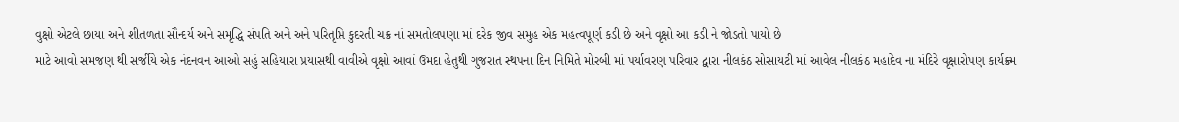વુક્ષો એટલે છાયા અને શીતળતા સૌન્દર્ય અને સમૃદ્ધિ સંપતિ અને અને પરિતૃપ્તિ કુદરતી ચક્ર નાં સમતોલપણા માં દરેક જીવ સમુહ એક મહત્વપૂર્ણ કડી છે અને વૃક્ષો આ કડી ને જોડતો પાયો છે
માટે આવો સમજણ થી સર્જીયે એક નંદનવન આઓ સહું સહિયારા પ્રયાસથી વાવીએ વૃક્ષો આવાં ઉમદા હેતુથી ગુજરાત સ્થપના દિન નિમિતે મોરબી માં પર્યાવરણ પરિવાર દ્વારા નીલકંઠ સોસાયટી માં આવેલ નીલકંઠ મહાદેવ ના મંદિરે વૃક્ષારોપણ કાર્યક્ર્મ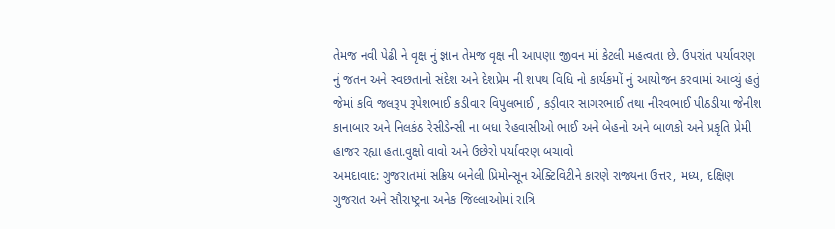તેમજ નવી પેઢી ને વૃક્ષ નું જ્ઞાન તેમજ વૃક્ષ ની આપણા જીવન માં કેટલી મહત્વતા છે. ઉપરાંત પર્યાવરણ નું જતન અને સ્વછતાનો સંદેશ અને દેશપ્રેમ ની શપથ વિધિ નો કાર્યકમોં નું આયોજન કરવામાં આવ્યું હતું જેમાં કવિ જલરૂપ રૂપેશભાઈ કડીવાર વિપુલભાઈ , કડ઼ીવાર સાગરભાઈ તથા નીરવભાઈ પીઠડીયા જેનીશ કાનાબાર અને નિલકંઠ રેસીડેન્સી ના બધા રેહવાસીઓ ભાઈ અને બેહનો અને બાળકો અને પ્રકૃતિ પ્રેમી હાજર રહ્યા હતા.વુક્ષો વાવો અને ઉછેરો પર્યાવરણ બચાવો
અમદાવાદ: ગુજરાતમાં સક્રિય બનેલી પ્રિમોન્સૂન એક્ટિવિટીને કારણે રાજ્યના ઉત્તર, મધ્ય, દક્ષિણ ગુજરાત અને સૌરાષ્ટ્રના અનેક જિલ્લાઓમાં રાત્રિ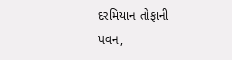દરમિયાન તોફાની પવન,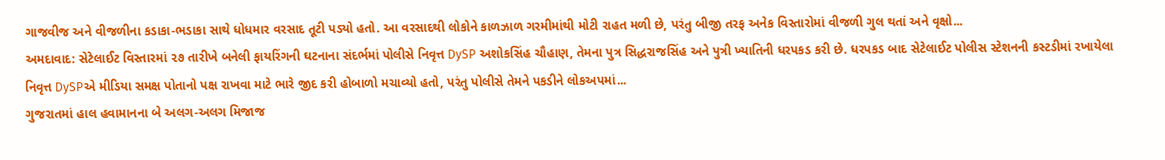ગાજવીજ અને વીજળીના કડાકા-ભડાકા સાથે ધોધમાર વરસાદ તૂટી પડ્યો હતો. આ વરસાદથી લોકોને કાળઝાળ ગરમીમાંથી મોટી રાહત મળી છે, પરંતુ બીજી તરફ અનેક વિસ્તારોમાં વીજળી ગુલ થતાં અને વૃક્ષો...
અમદાવાદ: સેટેલાઈટ વિસ્તારમાં ૨૭ તારીખે બનેલી ફાયરિંગની ઘટનાના સંદર્ભમાં પોલીસે નિવૃત્ત DySP અશોકસિંહ ચૌહાણ, તેમના પુત્ર સિદ્ધરાજસિંહ અને પુત્રી ખ્યાતિની ધરપકડ કરી છે. ધરપકડ બાદ સેટેલાઈટ પોલીસ સ્ટેશનની કસ્ટડીમાં રખાયેલા નિવૃત્ત DySPએ મીડિયા સમક્ષ પોતાનો પક્ષ રાખવા માટે ભારે જીદ કરી હોબાળો મચાવ્યો હતો, પરંતુ પોલીસે તેમને પકડીને લોકઅપમાં...
ગુજરાતમાં હાલ હવામાનના બે અલગ-અલગ મિજાજ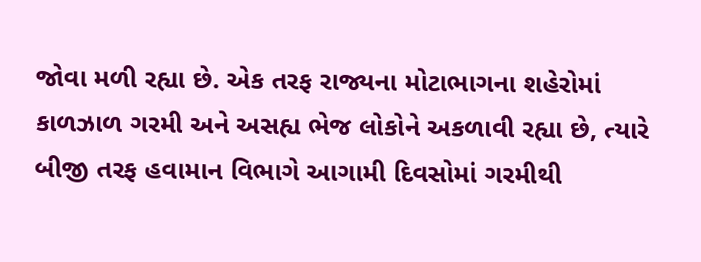જોવા મળી રહ્યા છે. એક તરફ રાજ્યના મોટાભાગના શહેરોમાં કાળઝાળ ગરમી અને અસહ્ય ભેજ લોકોને અકળાવી રહ્યા છે, ત્યારે બીજી તરફ હવામાન વિભાગે આગામી દિવસોમાં ગરમીથી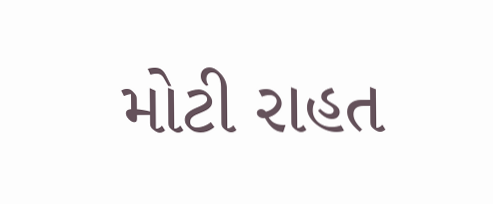મોટી રાહત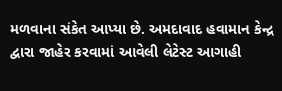મળવાના સંકેત આપ્યા છે. અમદાવાદ હવામાન કેન્દ્ર દ્વારા જાહેર કરવામાં આવેલી લેટેસ્ટ આગાહી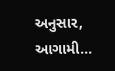અનુસાર, આગામી...